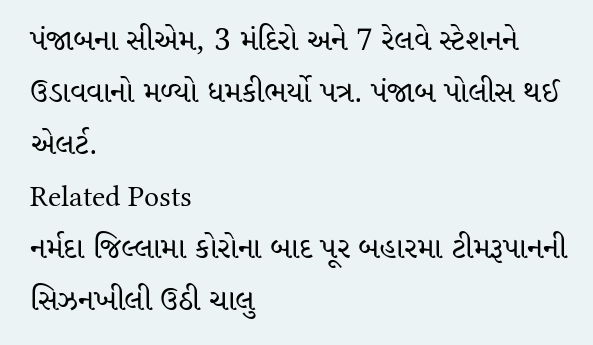પંજાબના સીએમ, 3 મંદિરો અને 7 રેલવે સ્ટેશનને ઉડાવવાનો મળ્યો ધમકીભર્યો પત્ર. પંજાબ પોલીસ થઈ એલર્ટ.
Related Posts
નર્મદા જિલ્લામા કોરોના બાદ પૂર બહારમા ટીમરૂપાનની સિઝનખીલી ઉઠી ચાલુ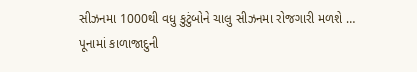સીઝનમા 1000થી વધુ કુટુંબોને ચાલુ સીઝનમા રોજગારી મળશે …
પૂનામાં કાળાજાદુની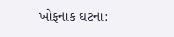ખોફનાક ઘટના: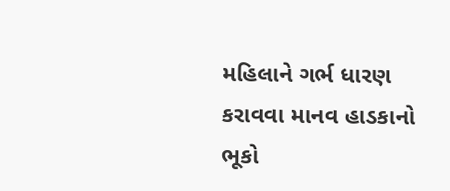મહિલાને ગર્ભ ધારણ કરાવવા માનવ હાડકાનો ભૂકો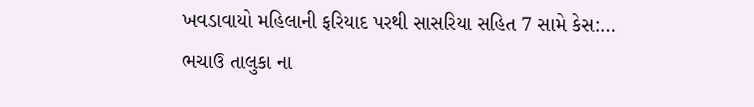ખવડાવાયો મહિલાની ફરિયાદ પરથી સાસરિયા સહિત 7 સામે કેસ:…
ભચાઉ તાલુકા ના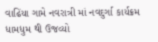વાઢિંયા ગામે નવરાત્રી માં નવદુર્ગા કાર્યક્રમ ધામધુમ થી ઉજવ્યો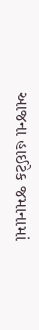આજના હાઈટેક જમાનામાં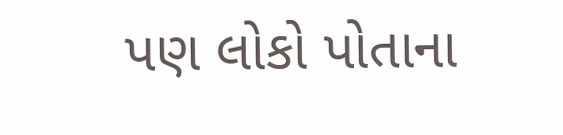પણ લોકો પોતાના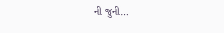ની જુની…